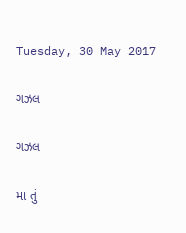Tuesday, 30 May 2017

ગઝલ

ગઝલ

મા તું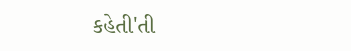કહેતી'તી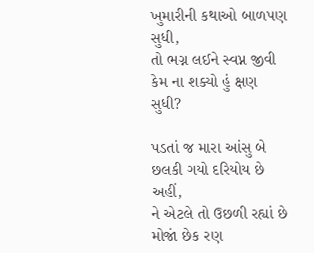ખુમારીની કથાઓ બાળપણ સુધી,
તો ભગ્ન લઈને સ્વપ્ન જીવી કેમ ના શક્યો હું ક્ષણ સુધી?

પડતાં જ મારા આંસુ બે છલકી ગયો દરિયોય છે અહીં,
ને એટલે તો ઉછળી રહ્યાં છે મોજાં છેક રણ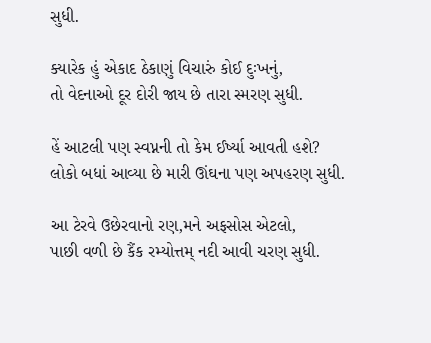સુધી.

ક્યારેક હું એકાદ ઠેકાણું વિચારું કોઈ દુઃખનું,
તો વેદનાઓ દૂર દોરી જાય છે તારા સ્મરણ સુધી.

હેં આટલી પણ સ્વપ્નની તો કેમ ઈર્ષ્યા આવતી હશે?
લોકો બધાં આવ્યા છે મારી ઊંઘના પણ અપહરણ સુધી.

આ ટેરવે ઉછેરવાનો રણ,મને અફસોસ એટલો,
પાછી વળી છે કૈંક રમ્યોત્તમ્ નદી આવી ચરણ સુધી.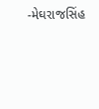-મેઘરાજસિંહ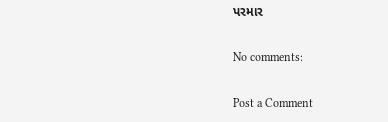પરમાર

No comments:

Post a Comment